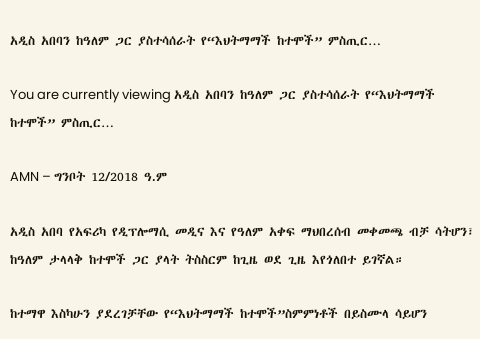አዲስ አበባን ከዓለም ጋር ያስተሳሰራት የ“እህትማማች ከተሞች” ምስጢር…

You are currently viewing አዲስ አበባን ከዓለም ጋር ያስተሳሰራት የ“እህትማማች ከተሞች” ምስጢር…

AMN – ግንቦት 12/2018 ዓ.ም

አዲስ አበባ የአፍሪካ የዲፕሎማሲ መዲና እና የዓለም አቀፍ ማህበረሰብ መቀመጫ ብቻ ሳትሆን፣ ከዓለም ታላላቅ ከተሞች ጋር ያላት ትስስርም ከጊዜ ወደ ጊዜ እየጎለበተ ይገኛል።

ከተማዋ እስካሁን ያደረገቻቸው የ“እህትማማች ከተሞች”ስምምነቶች በይስሙላ ሳይሆን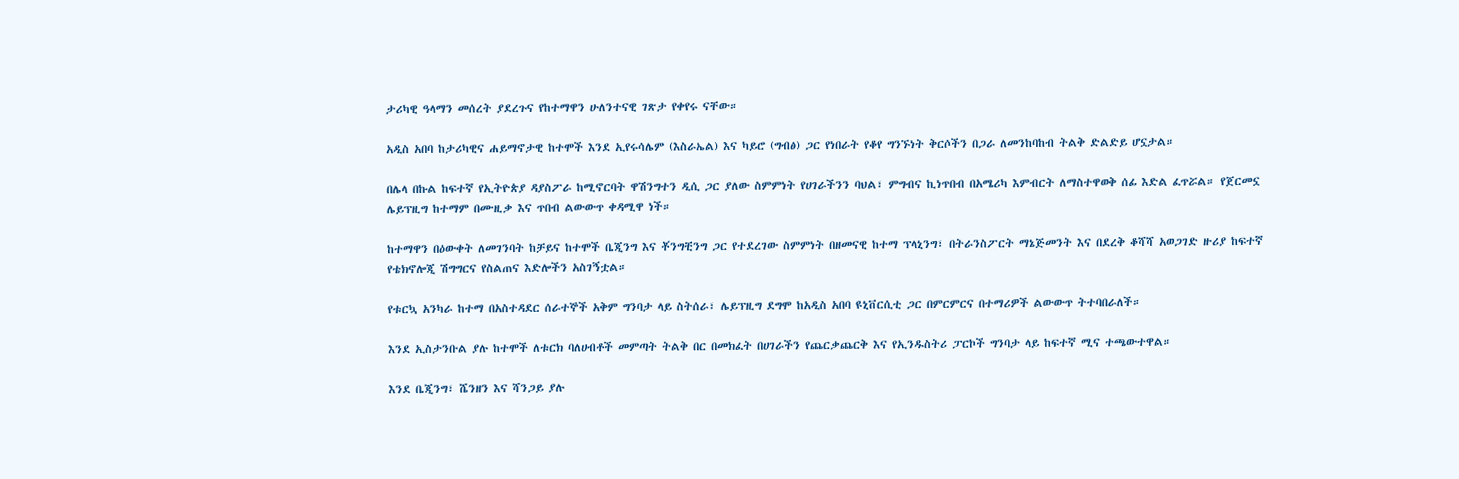ታሪካዊ ዓላማን መሰረት ያደረጉና የከተማዋን ሁለንተናዊ ገጽታ የቀየሩ ናቸው።

አዲስ አበባ ከታሪካዊና ሐይማኖታዊ ከተሞች እንደ ኢየሩሳሌም (እስራኤል) እና ካይሮ (ግብፅ) ጋር የነበራት የቆየ ግንኙነት ቅርሶችን በጋራ ለመንከባከብ ትልቅ ድልድይ ሆኗታል።

በሌላ በኩል ከፍተኛ የኢትዮጵያ ዳያስፖራ ከሚኖርባት ዋሽንግተን ዲሲ ጋር ያለው ስምምነት የሀገራችንን ባህል፣ ምግብና ኪነጥበብ በአሜሪካ እምብርት ለማስተዋወቅ ሰፊ እድል ፈጥሯል። የጀርመኗ ሌይፕዚግ ከተማም በሙዚቃ እና ጥበብ ልውውጥ ቀዳሚዋ ነች።

ከተማዋን በዕውቀት ለመገንባት ከቻይና ከተሞች ቤጂንግ እና ቾንግቺንግ ጋር የተደረገው ስምምነት በዘመናዊ ከተማ ፕላኒንግ፣ በትራንስፖርት ማኔጅመንት እና በደረቅ ቆሻሻ አወጋገድ ዙሪያ ከፍተኛ የቴክኖሎጂ ሽግግርና የስልጠና እድሎችን አስገኝቷል።

የቱርኳ አንካራ ከተማ በአስተዳደር ሰራተኞች አቅም ግንባታ ላይ ስትሰራ፣ ሌይፕዚግ ደግሞ ከአዲስ አበባ ዩኒቨርሲቲ ጋር በምርምርና በተማሪዎች ልውውጥ ትተባበራለች።

እንደ ኢስታንቡል ያሉ ከተሞች ለቱርክ ባለሀብቶች መምጣት ትልቅ በር በመክፈት በሀገራችን የጨርቃጨርቅ እና የኢንዱስትሪ ፓርኮች ግንባታ ላይ ከፍተኛ ሚና ተጫውተዋል።

እንደ ቤጂንግ፣ ሼንዘን እና ሻንጋይ ያሉ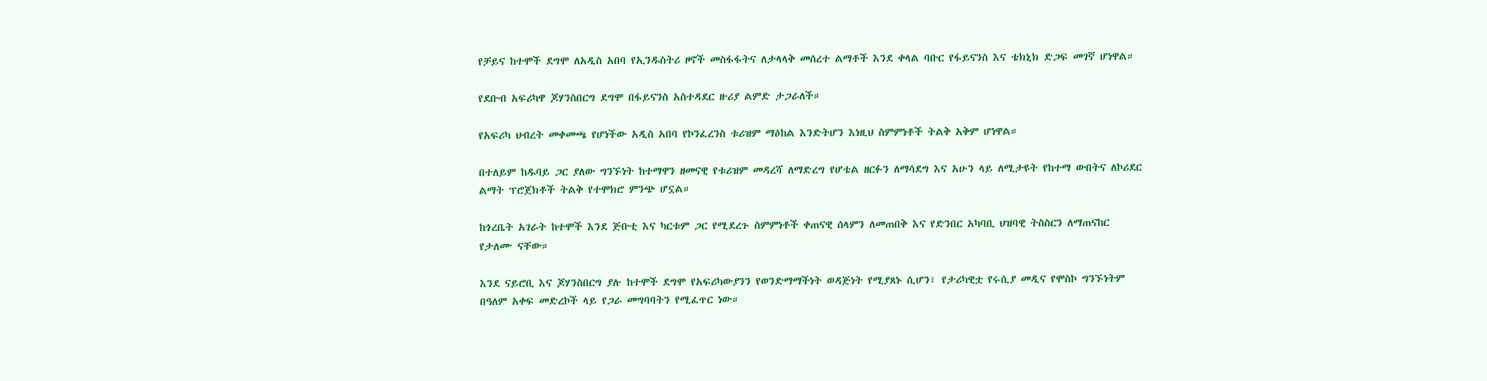የቻይና ከተሞች ደግሞ ለአዲስ አበባ የኢንዱስትሪ ዞኖች መስፋፋትና ለታላላቅ መሰረተ ልማቶች እንደ ቀላል ባቡር የፋይናንስ እና ቴክኒክ ድጋፍ መገኛ ሆነዋል።

የደቡብ አፍሪካዋ ጆሃንስበርግ ደግሞ በፋይናንስ አስተዳደር ዙሪያ ልምድ ታጋራለች።

የአፍሪካ ህብረት መቀመጫ የሆነችው አዲስ አበባ የኮንፈረንስ ቱሪዝም ማዕከል እንድትሆን እነዚህ ስምምነቶች ትልቅ አቅም ሆነዋል።

በተለይም ከዱባይ ጋር ያለው ግንኙነት ከተማዋን ዘመናዊ የቱሪዝም መዳረሻ ለማድረግ የሆቴል ዘርፉን ለማሳደግ እና አሁን ላይ ለሚታዩት የከተማ ውበትና ለኮሪደር ልማት ፕሮጀክቶች ትልቅ የተሞክሮ ምንጭ ሆኗል።

ከጎረቤት አገራት ከተሞች እንደ ጅቡቲ እና ካርቱም ጋር የሚደረጉ ስምምነቶች ቀጠናዊ ሰላምን ለመጠበቅ እና የድንበር አካባቢ ህዝባዊ ትስስርን ለማጠናከር የታለሙ ናቸው።

እንደ ናይሮቢ እና ጆሃንስበርግ ያሉ ከተሞች ደግሞ የአፍሪካውያንን የወንድማማችነት ወዳጅነት የሚያጸኑ ሲሆን፣ የታሪካዊቷ የሩሲያ መዲና የሞስኮ ግንኙነትም በዓለም አቀፍ መድረኮች ላይ የጋራ መግባባትን የሚፈጥር ነው።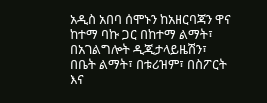አዲስ አበባ ሰሞኑን ከአዘርባጃን ዋና ከተማ ባኩ ጋር በከተማ ልማት፣ በአገልግሎት ዲጂታላይዜሽን፣ በቤት ልማት፣ በቱሪዝም፣ በስፖርት እና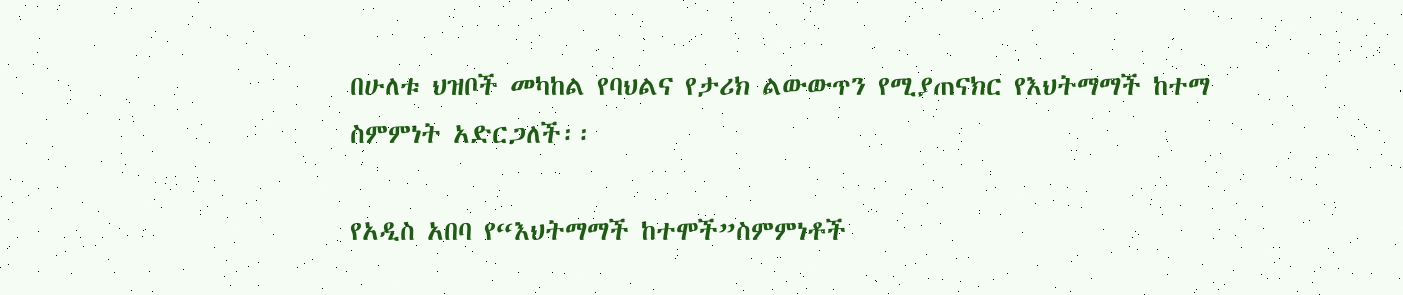በሁለቱ ህዝቦች መካከል የባህልና የታሪክ ልውውጥን የሚያጠናክር የእህትማማች ከተማ ስምምነት አድርጋለች፡፡

የአዲስ አበባ የ“እህትማማች ከተሞች”ስምምነቶች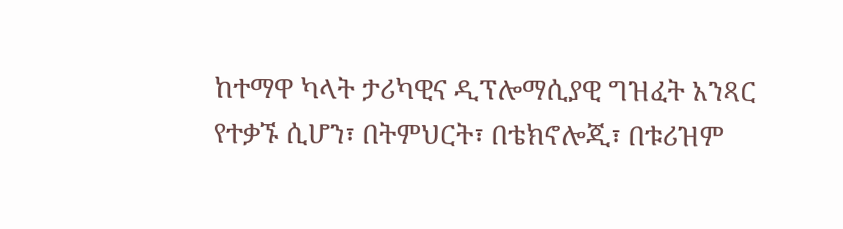ከተማዋ ካላት ታሪካዊና ዲፕሎማሲያዊ ግዝፈት አንጻር የተቃኙ ሲሆን፣ በትምህርት፣ በቴክኖሎጂ፣ በቱሪዝም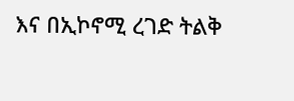እና በኢኮኖሚ ረገድ ትልቅ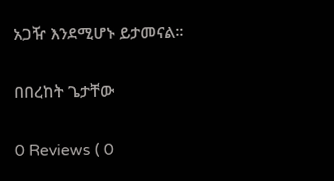አጋዥ እንደሚሆኑ ይታመናል፡፡

በበረከት ጌታቸው

0 Reviews ( 0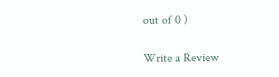out of 0 )

Write a Review